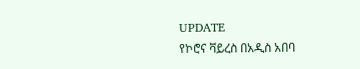UPDATE
የኮሮና ቫይረስ በአዲስ አበባ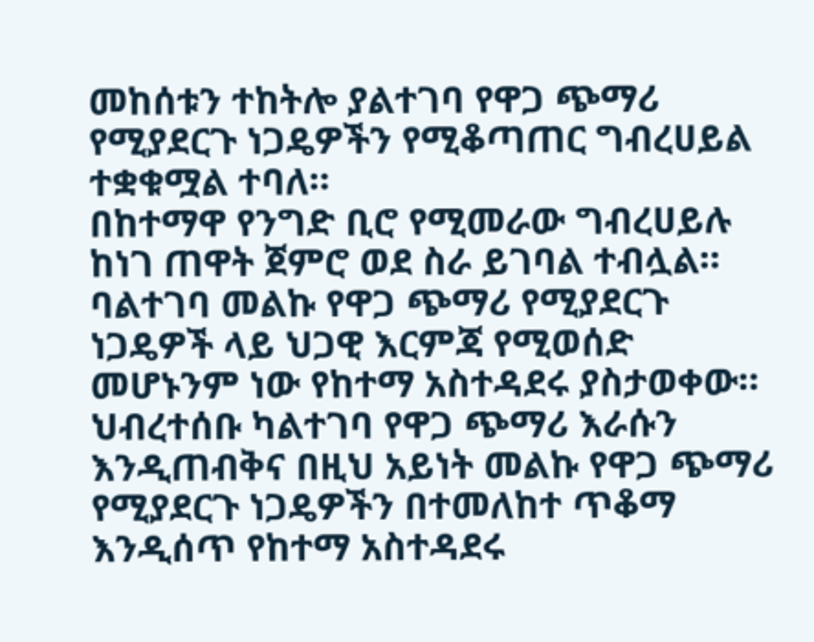መከሰቱን ተከትሎ ያልተገባ የዋጋ ጭማሪ የሚያደርጉ ነጋዴዎችን የሚቆጣጠር ግብረሀይል ተቋቁሟል ተባለ።
በከተማዋ የንግድ ቢሮ የሚመራው ግብረሀይሉ ከነገ ጠዋት ጀምሮ ወደ ስራ ይገባል ተብሏል። ባልተገባ መልኩ የዋጋ ጭማሪ የሚያደርጉ ነጋዴዎች ላይ ህጋዊ እርምጃ የሚወሰድ መሆኑንም ነው የከተማ አስተዳደሩ ያስታወቀው።
ህብረተሰቡ ካልተገባ የዋጋ ጭማሪ እራሱን እንዲጠብቅና በዚህ አይነት መልኩ የዋጋ ጭማሪ የሚያደርጉ ነጋዴዎችን በተመለከተ ጥቆማ እንዲሰጥ የከተማ አስተዳደሩ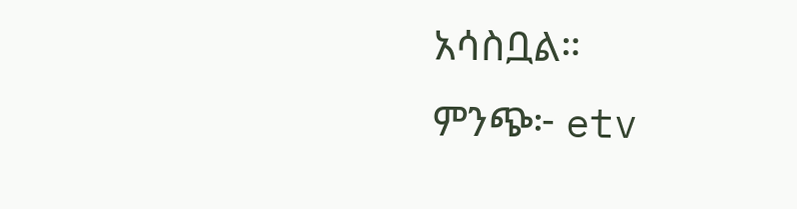አሳስቧል።
ምንጭ፦ etv